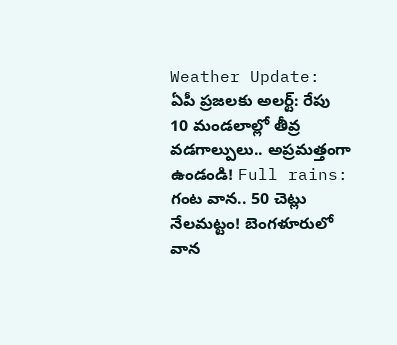Weather Update: ఏపీ ప్రజలకు అలర్ట్: రేపు 10 మండలాల్లో తీవ్ర వడగాల్పులు.. అప్రమత్తంగా ఉండండి! Full rains: గంట వాన.. 50 చెట్లు నేలమట్టం! బెంగళూరులో వాన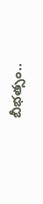బీభత్సం..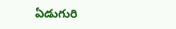ఏడుగురి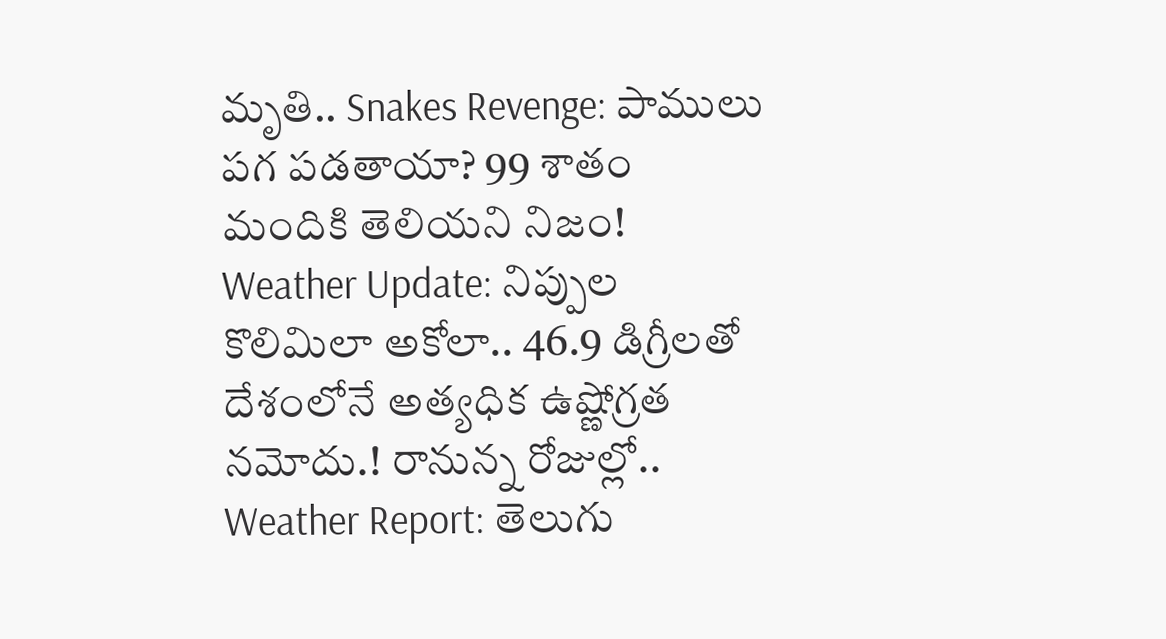మృతి.. Snakes Revenge: పాములు పగ పడతాయా? 99 శాతం మందికి తెలియని నిజం! Weather Update: నిప్పుల కొలిమిలా అకోలా.. 46.9 డిగ్రీలతో దేశంలోనే అత్యధిక ఉష్ణోగ్రత నమోదు.! రానున్న రోజుల్లో.. Weather Report: తెలుగు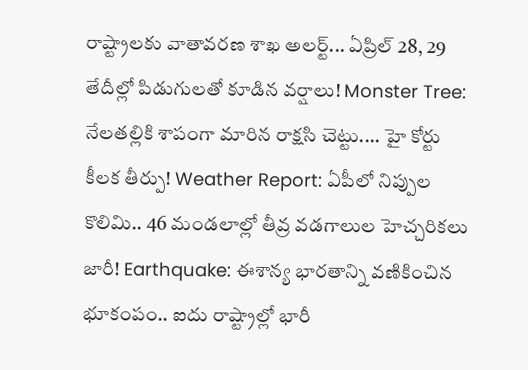రాష్ట్రాలకు వాతావరణ శాఖ అలర్ట్... ఏప్రిల్ 28, 29 తేదీల్లో పిడుగులతో కూడిన వర్షాలు! Monster Tree: నేలతల్లికి శాపంగా మారిన రాక్షసి చెట్టు.... హై కోర్టు కీలక తీర్పు! Weather Report: ఏపీలో నిప్పుల కొలిమి.. 46 మండలాల్లో తీవ్ర వడగాలుల హెచ్చరికలు జారీ! Earthquake: ఈశాన్య భారతాన్ని వణికించిన భూకంపం.. ఐదు రాష్ట్రాల్లో భారీ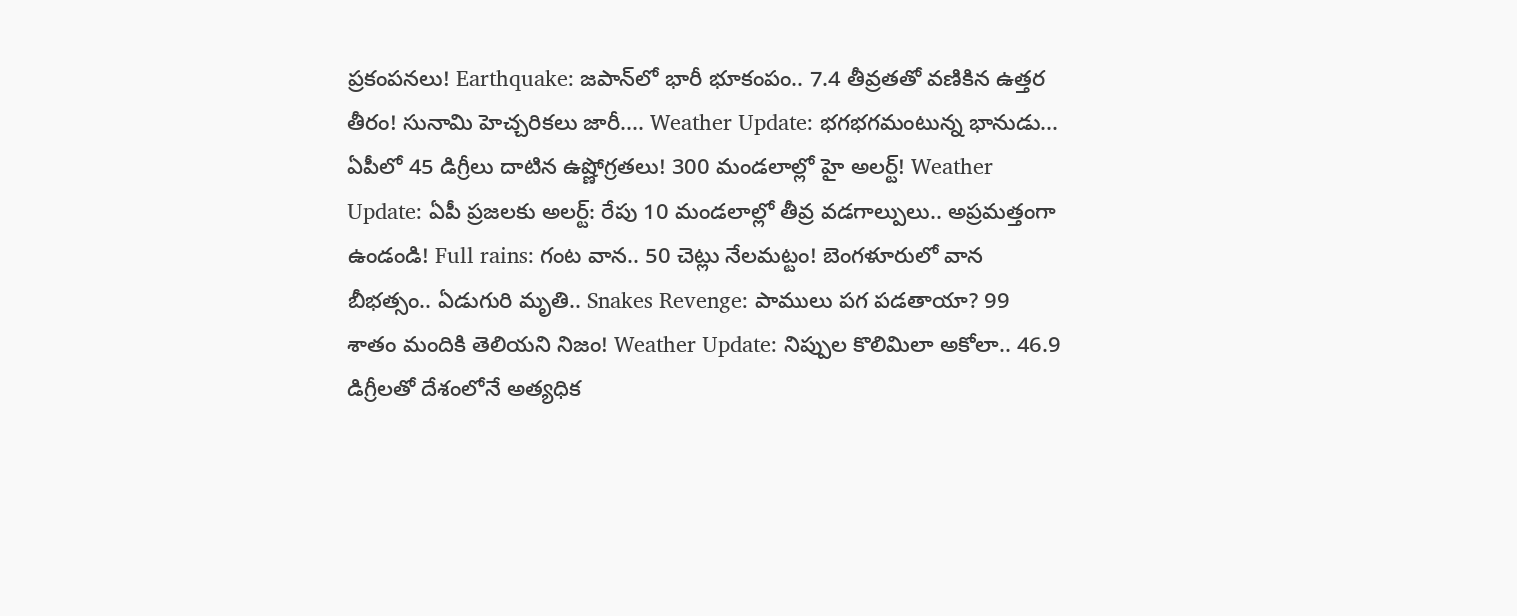ప్రకంపనలు! Earthquake: జపాన్‌లో భారీ భూకంపం.. 7.4 తీవ్రతతో వణికిన ఉత్తర తీరం! సునామి హెచ్చరికలు జారీ.... Weather Update: భగభగమంటున్న భానుడు... ఏపీలో 45 డిగ్రీలు దాటిన ఉష్ణోగ్రతలు! 300 మండలాల్లో హై అలర్ట్! Weather Update: ఏపీ ప్రజలకు అలర్ట్: రేపు 10 మండలాల్లో తీవ్ర వడగాల్పులు.. అప్రమత్తంగా ఉండండి! Full rains: గంట వాన.. 50 చెట్లు నేలమట్టం! బెంగళూరులో వాన బీభత్సం.. ఏడుగురి మృతి.. Snakes Revenge: పాములు పగ పడతాయా? 99 శాతం మందికి తెలియని నిజం! Weather Update: నిప్పుల కొలిమిలా అకోలా.. 46.9 డిగ్రీలతో దేశంలోనే అత్యధిక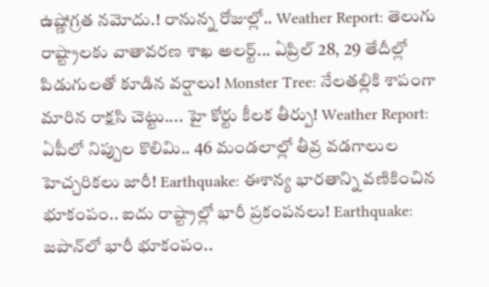ఉష్ణోగ్రత నమోదు.! రానున్న రోజుల్లో.. Weather Report: తెలుగు రాష్ట్రాలకు వాతావరణ శాఖ అలర్ట్... ఏప్రిల్ 28, 29 తేదీల్లో పిడుగులతో కూడిన వర్షాలు! Monster Tree: నేలతల్లికి శాపంగా మారిన రాక్షసి చెట్టు.... హై కోర్టు కీలక తీర్పు! Weather Report: ఏపీలో నిప్పుల కొలిమి.. 46 మండలాల్లో తీవ్ర వడగాలుల హెచ్చరికలు జారీ! Earthquake: ఈశాన్య భారతాన్ని వణికించిన భూకంపం.. ఐదు రాష్ట్రాల్లో భారీ ప్రకంపనలు! Earthquake: జపాన్‌లో భారీ భూకంపం..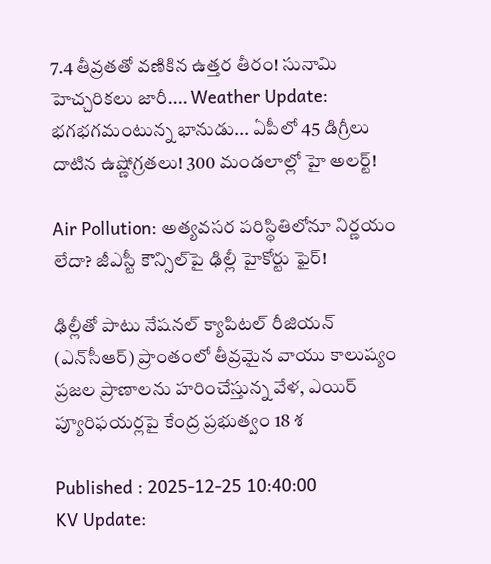7.4 తీవ్రతతో వణికిన ఉత్తర తీరం! సునామి హెచ్చరికలు జారీ.... Weather Update: భగభగమంటున్న భానుడు... ఏపీలో 45 డిగ్రీలు దాటిన ఉష్ణోగ్రతలు! 300 మండలాల్లో హై అలర్ట్!

Air Pollution: అత్యవసర పరిస్థితిలోనూ నిర్ణయం లేదా? జీఎస్టీ కౌన్సిల్‌పై ఢిల్లీ హైకోర్టు ఫైర్!

ఢిల్లీతో పాటు నేషనల్ క్యాపిటల్ రీజియన్ (ఎన్‌సీఆర్) ప్రాంతంలో తీవ్రమైన వాయు కాలుష్యం ప్రజల ప్రాణాలను హరించేస్తున్న వేళ, ఎయిర్ ప్యూరిఫయర్లపై కేంద్ర ప్రభుత్వం 18 శ

Published : 2025-12-25 10:40:00
KV Update: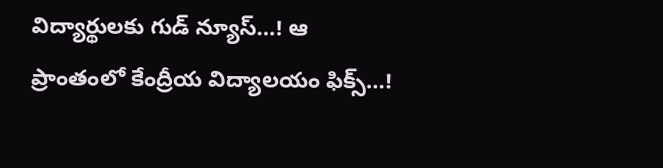విద్యార్థులకు గుడ్ న్యూస్…! ఆ ప్రాంతంలో కేంద్రీయ విద్యాలయం ఫిక్స్…!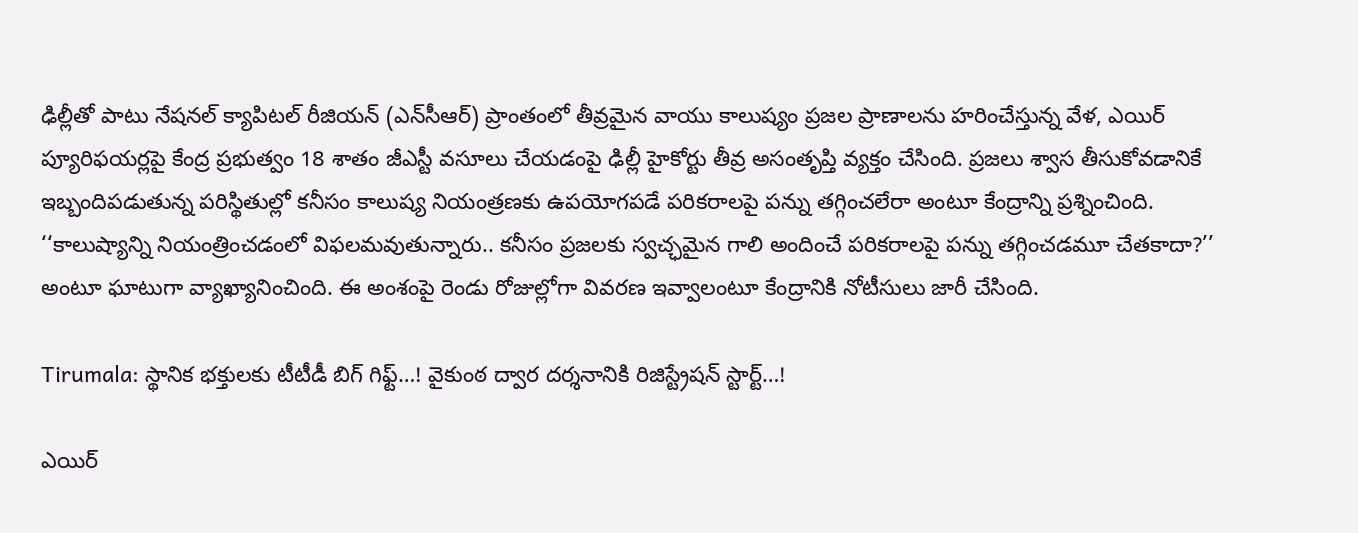ఢిల్లీతో పాటు నేషనల్ క్యాపిటల్ రీజియన్ (ఎన్‌సీఆర్) ప్రాంతంలో తీవ్రమైన వాయు కాలుష్యం ప్రజల ప్రాణాలను హరించేస్తున్న వేళ, ఎయిర్ ప్యూరిఫయర్లపై కేంద్ర ప్రభుత్వం 18 శాతం జీఎస్టీ వసూలు చేయడంపై ఢిల్లీ హైకోర్టు తీవ్ర అసంతృప్తి వ్యక్తం చేసింది. ప్రజలు శ్వాస తీసుకోవడానికే ఇబ్బందిపడుతున్న పరిస్థితుల్లో కనీసం కాలుష్య నియంత్రణకు ఉపయోగపడే పరికరాలపై పన్ను తగ్గించలేరా అంటూ కేంద్రాన్ని ప్రశ్నించింది. ‘‘కాలుష్యాన్ని నియంత్రించడంలో విఫలమవుతున్నారు.. కనీసం ప్రజలకు స్వచ్ఛమైన గాలి అందించే పరికరాలపై పన్ను తగ్గించడమూ చేతకాదా?’’ అంటూ ఘాటుగా వ్యాఖ్యానించింది. ఈ అంశంపై రెండు రోజుల్లోగా వివరణ ఇవ్వాలంటూ కేంద్రానికి నోటీసులు జారీ చేసింది.

Tirumala: స్థానిక భక్తులకు టీటీడీ బిగ్ గిఫ్ట్…! వైకుంఠ ద్వార దర్శనానికి రిజిస్ట్రేషన్ స్టార్ట్…!

ఎయిర్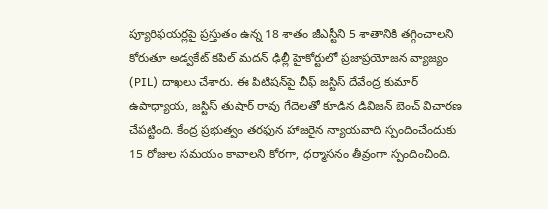ప్యూరిఫయర్లపై ప్రస్తుతం ఉన్న 18 శాతం జీఎస్టీని 5 శాతానికి తగ్గించాలని కోరుతూ అడ్వకేట్ కపిల్ మదన్ ఢిల్లీ హైకోర్టులో ప్రజాప్రయోజన వ్యాజ్యం (PIL) దాఖలు చేశారు. ఈ పిటిషన్‌పై చీఫ్ జస్టిస్ దేవేంద్ర కుమార్ ఉపాధ్యాయ, జస్టిస్ తుషార్ రావు గేదెలతో కూడిన డివిజన్ బెంచ్ విచారణ చేపట్టింది. కేంద్ర ప్రభుత్వం తరఫున హాజరైన న్యాయవాది స్పందించేందుకు 15 రోజుల సమయం కావాలని కోరగా, ధర్మాసనం తీవ్రంగా స్పందించింది.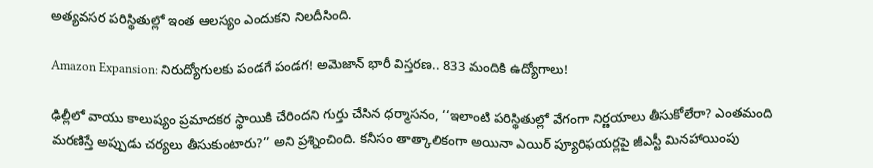అత్యవసర పరిస్థితుల్లో ఇంత ఆలస్యం ఎందుకని నిలదీసింది.

Amazon Expansion: నిరుద్యోగులకు పండగే పండగ! అమెజాన్ భారీ విస్తరణ.. 833 మందికి ఉద్యోగాలు!

ఢిల్లీలో వాయు కాలుష్యం ప్రమాదకర స్థాయికి చేరిందని గుర్తు చేసిన ధర్మాసనం, ‘‘ఇలాంటి పరిస్థితుల్లో వేగంగా నిర్ణయాలు తీసుకోలేరా? ఎంతమంది మరణిస్తే అప్పుడు చర్యలు తీసుకుంటారు?’’ అని ప్రశ్నించింది. కనీసం తాత్కాలికంగా అయినా ఎయిర్ ప్యూరిఫయర్లపై జీఎస్టీ మినహాయింపు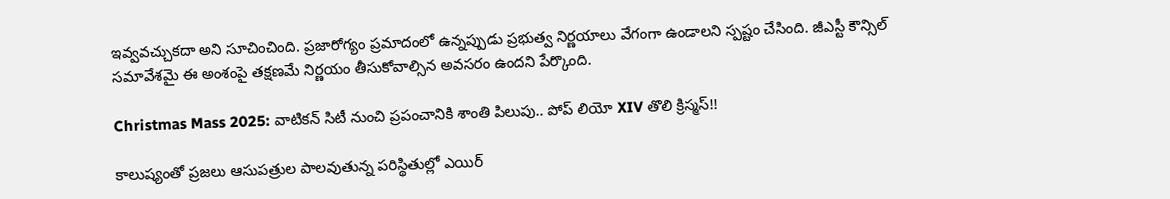ఇవ్వవచ్చుకదా అని సూచించింది. ప్రజారోగ్యం ప్రమాదంలో ఉన్నప్పుడు ప్రభుత్వ నిర్ణయాలు వేగంగా ఉండాలని స్పష్టం చేసింది. జీఎస్టీ కౌన్సిల్ సమావేశమై ఈ అంశంపై తక్షణమే నిర్ణయం తీసుకోవాల్సిన అవసరం ఉందని పేర్కొంది.

Christmas Mass 2025: వాటికన్ సిటీ నుంచి ప్రపంచానికి శాంతి పిలుపు.. పోప్ లియో XIV తొలి క్రిస్మస్!!

కాలుష్యంతో ప్రజలు ఆసుపత్రుల పాలవుతున్న పరిస్థితుల్లో ఎయిర్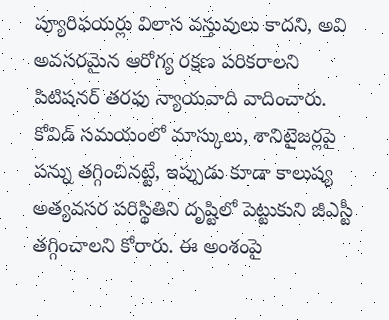ప్యూరిఫయర్లు విలాస వస్తువులు కాదని, అవి అవసరమైన ఆరోగ్య రక్షణ పరికరాలని పిటిషనర్ తరఫు న్యాయవాది వాదించారు. కోవిడ్ సమయంలో మాస్కులు, శానిటైజర్లపై పన్ను తగ్గించినట్టే, ఇప్పుడు కూడా కాలుష్య అత్యవసర పరిస్థితిని దృష్టిలో పెట్టుకుని జీఎస్టీ తగ్గించాలని కోరారు. ఈ అంశంపై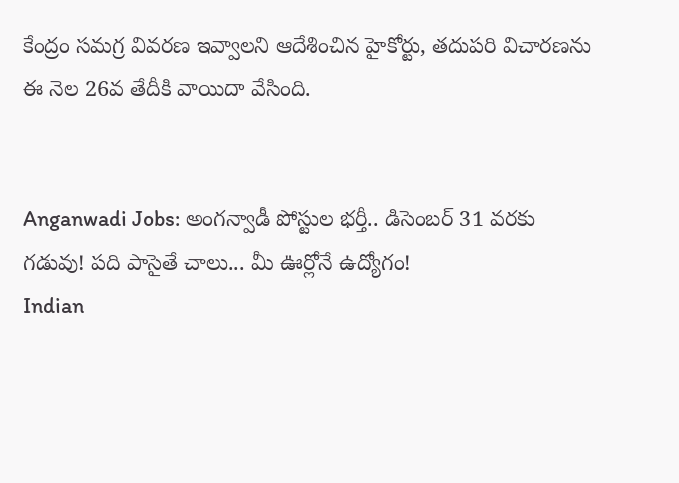కేంద్రం సమగ్ర వివరణ ఇవ్వాలని ఆదేశించిన హైకోర్టు, తదుపరి విచారణను ఈ నెల 26వ తేదీకి వాయిదా వేసింది.


Anganwadi Jobs: అంగన్వాడీ పోస్టుల భర్తీ.. డిసెంబర్ 31 వరకు గడువు! పది పాసైతే చాలు... మీ ఊర్లోనే ఉద్యోగం!
Indian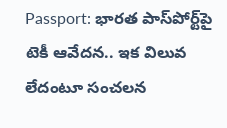Passport: భారత పాస్‌పోర్ట్‌పై టెకీ ఆవేదన.. ఇక విలువ లేదంటూ సంచలన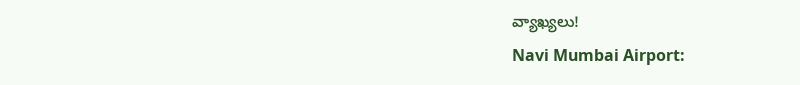వ్యాఖ్యలు!
Navi Mumbai Airport: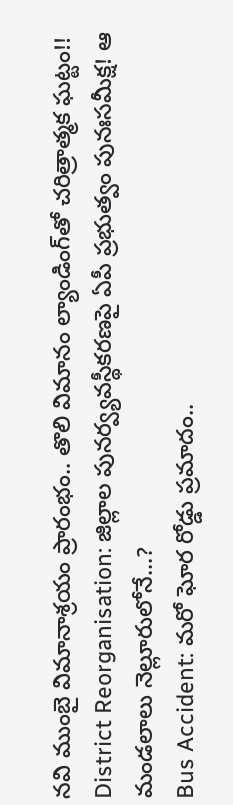నవి ముంబై విమానాశ్రయం ప్రారంభం.. తొలి విమానం ల్యాండింగ్‌తో చరిత్రాత్మక ఘట్టం!!
District Reorganisation: జిల్లాల పునర్వ్యవస్థీకరణపై ఏపీ ప్రభుత్వం పునఃసమీక్ష! ఆ మండలాలు నెల్లూరులోనే...?
Bus Accident: మరో ఘోర రోడ్డు ప్రమాదం..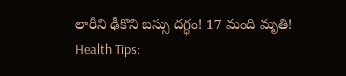లారీని ఢీకొని బస్సు దగ్ధం! 17 మంది మృతి!
Health Tips: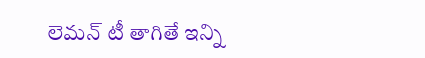లెమన్ టీ తాగితే ఇన్ని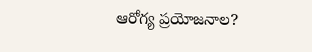ఆరోగ్య ప్రయోజనాల?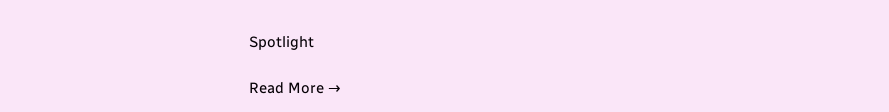Spotlight

Read More →